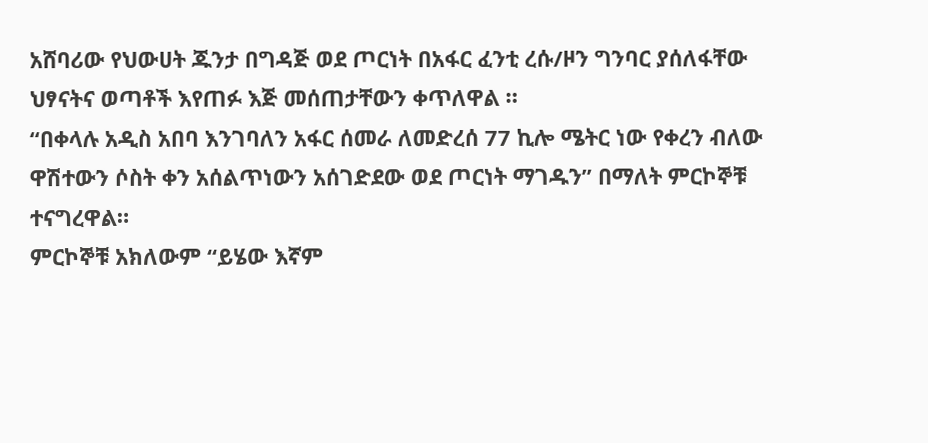አሸባሪው የህውሀት ጁንታ በግዳጅ ወደ ጦርነት በአፋር ፈንቲ ረሱ/ዞን ግንባር ያሰለፋቸው ህፃናትና ወጣቶች እየጠፉ እጅ መሰጠታቸውን ቀጥለዋል ።
“በቀላሉ አዲስ አበባ እንገባለን አፋር ሰመራ ለመድረሰ 77 ኪሎ ሜትር ነው የቀረን ብለው ዋሽተውን ሶስት ቀን አሰልጥነውን አሰገድደው ወደ ጦርነት ማገዱን” በማለት ምርኮኞቹ ተናግረዋል።
ምርኮኞቹ አክለውም “ይሄው እኛም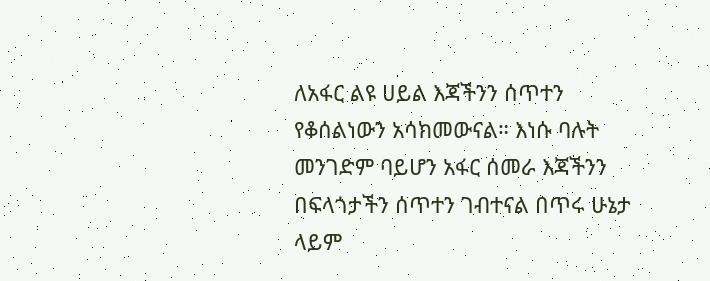ለአፋር ልዩ ሀይል እጃችንን ሰጥተን የቆሰልነውን አሳክመውናል። እነሱ ባሉት መንገድም ባይሆን አፋር ሰመራ እጃችንን በፍላጎታችን ሰጥተን ገብተናል በጥሩ ሁኔታ ላይም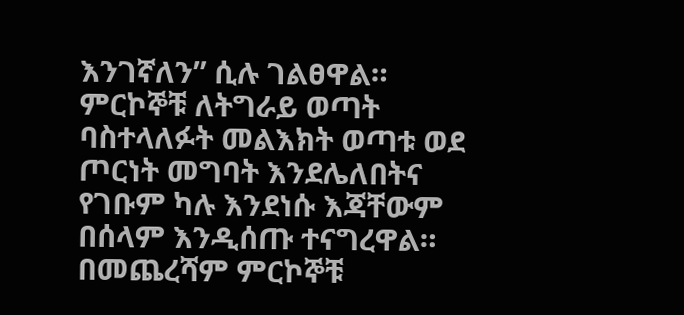እንገኛለን” ሲሉ ገልፀዋል።
ምርኮኞቹ ለትግራይ ወጣት ባስተላለፉት መልእክት ወጣቱ ወደ ጦርነት መግባት እንደሌለበትና የገቡም ካሉ እንደነሱ እጃቸውም በሰላም እንዲሰጡ ተናግረዋል።
በመጨረሻም ምርኮኞቹ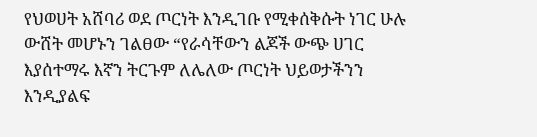የህወሀት አሸባሪ ወደ ጦርነት እንዲገቡ የሚቀሰቅሱት ነገር ሁሉ ውሸት መሆኑን ገልፀው “የራሳቸውን ልጆች ውጭ ሀገር እያሰተማሩ እኛን ትርጉም ለሌለው ጦርነት ህይወታችንን እንዲያልፍ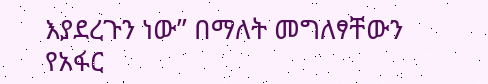እያደረጉን ነው” በማለት መግለፃቸውን የአፋር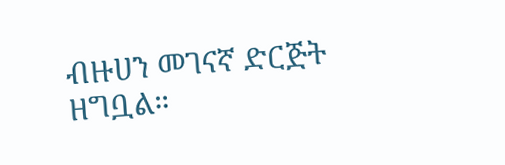ብዙሀን መገናኛ ድርጅት ዘግቧል።